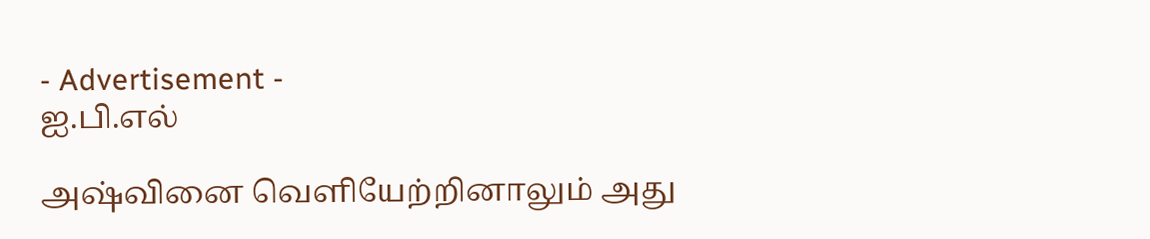- Advertisement -
ஐ.பி.எல்

அஷ்வினை வெளியேற்றினாலும் அது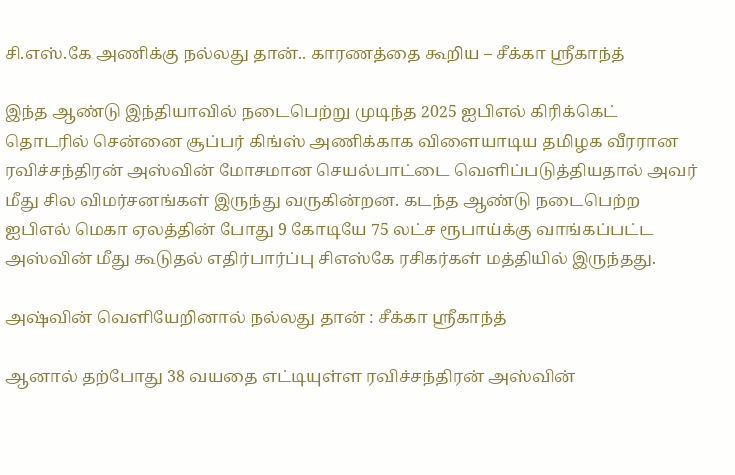சி.எஸ்.கே அணிக்கு நல்லது தான்.. காரணத்தை கூறிய – சீக்கா ஸ்ரீகாந்த்

இந்த ஆண்டு இந்தியாவில் நடைபெற்று முடிந்த 2025 ஐபிஎல் கிரிக்கெட் தொடரில் சென்னை சூப்பர் கிங்ஸ் அணிக்காக விளையாடிய தமிழக வீரரான ரவிச்சந்திரன் அஸ்வின் மோசமான செயல்பாட்டை வெளிப்படுத்தியதால் அவர் மீது சில விமர்சனங்கள் இருந்து வருகின்றன. கடந்த ஆண்டு நடைபெற்ற ஐபிஎல் மெகா ஏலத்தின் போது 9 கோடியே 75 லட்ச ரூபாய்க்கு வாங்கப்பட்ட அஸ்வின் மீது கூடுதல் எதிர்பார்ப்பு சிஎஸ்கே ரசிகர்கள் மத்தியில் இருந்தது.

அஷ்வின் வெளியேறினால் நல்லது தான் : சீக்கா ஸ்ரீகாந்த்

ஆனால் தற்போது 38 வயதை எட்டியுள்ள ரவிச்சந்திரன் அஸ்வின்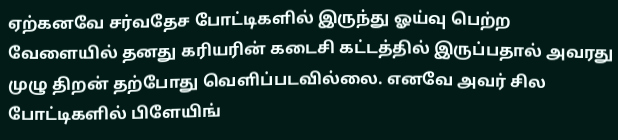ஏற்கனவே சர்வதேச போட்டிகளில் இருந்து ஓய்வு பெற்ற வேளையில் தனது கரியரின் கடைசி கட்டத்தில் இருப்பதால் அவரது முழு திறன் தற்போது வெளிப்படவில்லை. எனவே அவர் சில போட்டிகளில் பிளேயிங்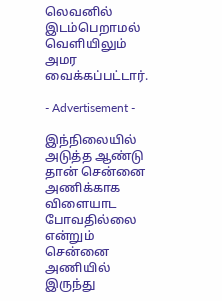லெவனில் இடம்பெறாமல் வெளியிலும் அமர வைக்கப்பட்டார்.

- Advertisement -

இந்நிலையில் அடுத்த ஆண்டு தான் சென்னை அணிக்காக விளையாட போவதில்லை என்றும் சென்னை அணியில் இருந்து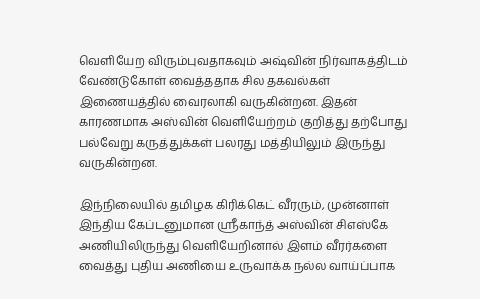வெளியேற விரும்புவதாகவும் அஷ்வின் நிர்வாகத்திடம் வேண்டுகோள் வைத்ததாக சில தகவல்கள் இணையத்தில் வைரலாகி வருகின்றன. இதன் காரணமாக அஸ்வின் வெளியேற்றம் குறித்து தற்போது பல்வேறு கருத்துக்கள் பலரது மத்தியிலும் இருந்து வருகின்றன.

இந்நிலையில் தமிழக கிரிக்கெட் வீரரும், முன்னாள் இந்திய கேப்டனுமான ஸ்ரீகாந்த் அஸ்வின் சிஎஸ்கே அணியிலிருந்து வெளியேறினால் இளம் வீரர்களை வைத்து புதிய அணியை உருவாக்க நல்ல வாய்ப்பாக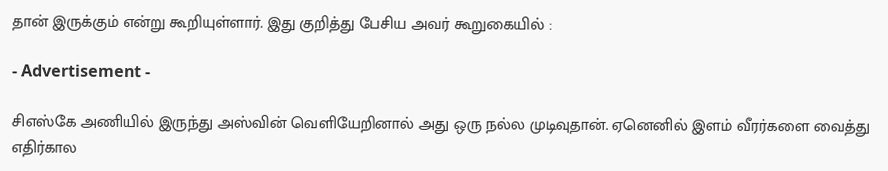தான் இருக்கும் என்று கூறியுள்ளார். இது குறித்து பேசிய அவர் கூறுகையில் :

- Advertisement -

சிஎஸ்கே அணியில் இருந்து அஸ்வின் வெளியேறினால் அது ஒரு நல்ல முடிவுதான். ஏனெனில் இளம் வீரர்களை வைத்து எதிர்கால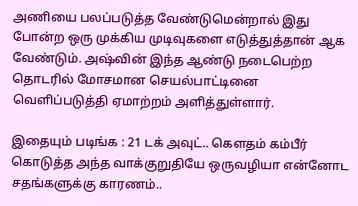அணியை பலப்படுத்த வேண்டுமென்றால் இது போன்ற ஒரு முக்கிய முடிவுகளை எடுத்துத்தான் ஆக வேண்டும். அஷ்வின் இந்த ஆண்டு நடைபெற்ற தொடரில் மோசமான செயல்பாட்டினை வெளிப்படுத்தி ஏமாற்றம் அளித்துள்ளார்.

இதையும் படிங்க : 21 டக் அவுட்.. கெளதம் கம்பீர் கொடுத்த அந்த வாக்குறுதியே ஒருவழியா என்னோட சதங்களுக்கு காரணம்..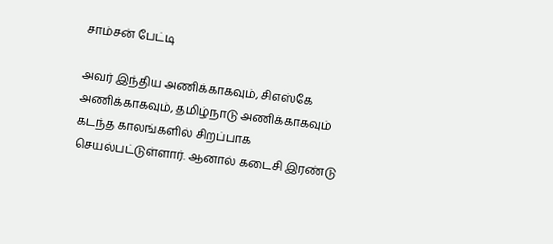சாம்சன் பேட்டி

அவர் இந்திய அணிக்காகவும், சிஎஸ்கே அணிக்காகவும், தமிழ்நாடு அணிக்காகவும் கடந்த காலங்களில் சிறப்பாக செயல்பட்டுள்ளார். ஆனால் கடைசி இரண்டு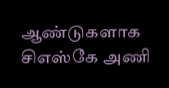ஆண்டுகளாக சிஎஸ்கே அணி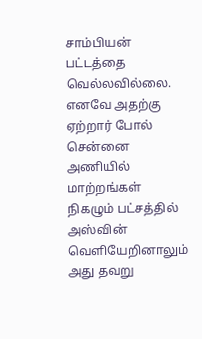சாம்பியன் பட்டத்தை வெல்லவில்லை. எனவே அதற்கு ஏற்றார் போல் சென்னை அணியில் மாற்றங்கள் நிகழும் பட்சத்தில் அஸ்வின் வெளியேறினாலும் அது தவறு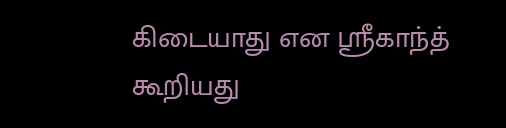கிடையாது என ஸ்ரீகாந்த் கூறியது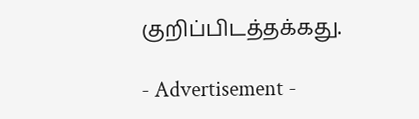குறிப்பிடத்தக்கது.

- Advertisement -